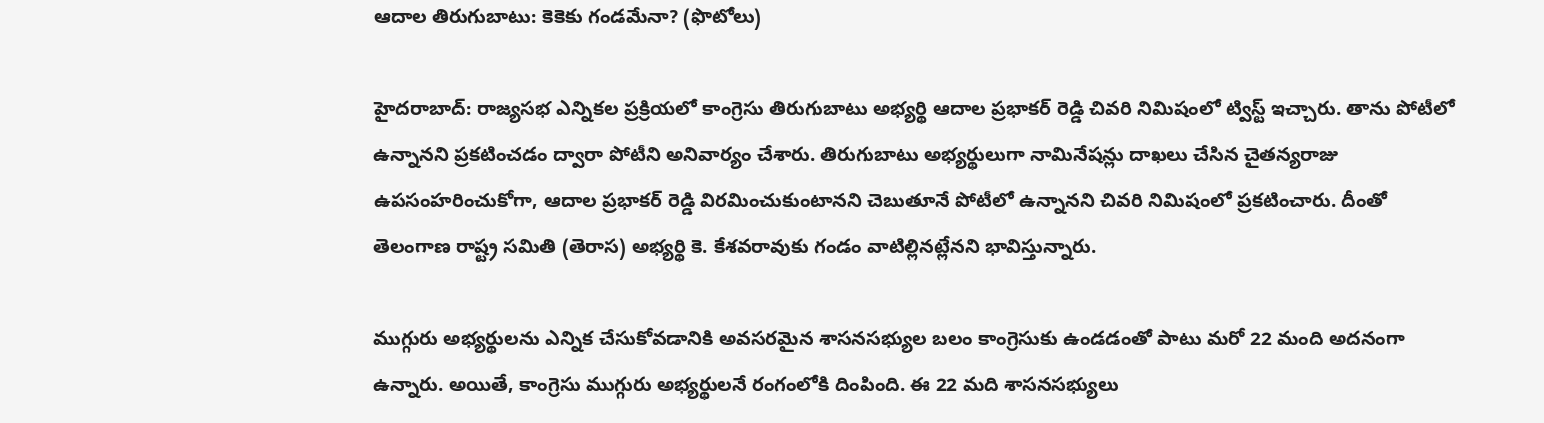ఆదాల తిరుగుబాటు: కెకెకు గండమేనా? (ఫొటోలు)

హైదరాబాద్‌: రాజ్యసభ ఎన్నికల ప్రక్రియలో కాంగ్రెసు తిరుగుబాటు అభ్యర్థి ఆదాల ప్రభాకర్ రెడ్డి చివరి నిమిషంలో ట్విస్ట్ ఇచ్చారు. తాను పోటీలో ఉన్నానని ప్రకటించడం ద్వారా పోటీని అనివార్యం చేశారు. తిరుగుబాటు అభ్యర్థులుగా నామినేషన్లు దాఖలు చేసిన చైతన్యరాజు ఉపసంహరించుకోగా, ఆదాల ప్రభాకర్ రెడ్డి విరమించుకుంటానని చెబుతూనే పోటీలో ఉన్నానని చివరి నిమిషంలో ప్రకటించారు. దీంతో తెలంగాణ రాష్ట్ర సమితి (తెరాస) అభ్యర్థి కె. కేశవరావుకు గండం వాటిల్లినట్లేనని భావిస్తున్నారు.

ముగ్గురు అభ్యర్థులను ఎన్నిక చేసుకోవడానికి అవసరమైన శాసనసభ్యుల బలం కాంగ్రెసుకు ఉండడంతో పాటు మరో 22 మంది అదనంగా ఉన్నారు. అయితే, కాంగ్రెసు ముగ్గురు అభ్యర్థులనే రంగంలోకి దింపింది. ఈ 22 మది శాసనసభ్యులు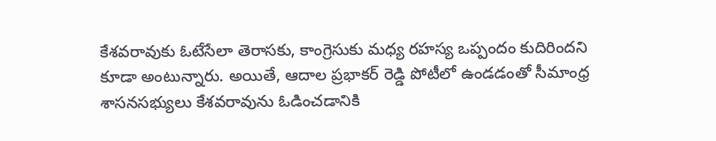కేశవరావుకు ఓటేసేలా తెరాసకు, కాంగ్రెసుకు మధ్య రహస్య ఒప్పందం కుదిరిందని కూడా అంటున్నారు. అయితే, ఆదాల ప్రభాకర్ రెడ్డి పోటీలో ఉండడంతో సీమాంధ్ర శాసనసభ్యులు కేశవరావును ఓడించడానికి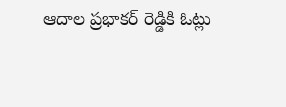ఆదాల ప్రభాకర్ రెడ్డికి ఓట్లు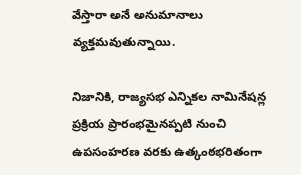వేస్తారా అనే అనుమానాలు వ్యక్తమవుతున్నాయి.

నిజానికి, రాజ్యసభ ఎన్నికల నామినేషన్ల ప్రక్రియ ప్రారంభమైనప్పటి నుంచి ఉపసంహరణ వరకు ఉత్కంఠభరితంగా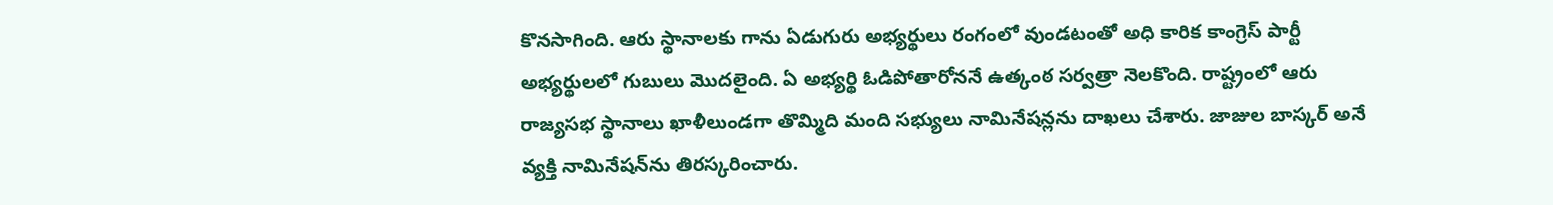కొనసాగింది. ఆరు స్థానాలకు గాను ఏడుగురు అభ్యర్థులు రంగంలో వుండటంతో అధి కారిక కాంగ్రెస్‌ పార్టీ అభ్యర్థులలో గుబులు మొదలైంది. ఏ అభ్యర్థి ఓడిపోతారోననే ఉత్కంఠ సర్వత్రా నెలకొంది. రాష్ట్రంలో ఆరు రాజ్యసభ స్థానాలు ఖాళీలుండగా తొమ్మిది మంది సభ్యులు నామినేషన్లను దాఖలు చేశారు. జాజుల బాస్కర్‌ అనే వ్యక్తి నామినేషన్‌ను తిరస్కరించారు.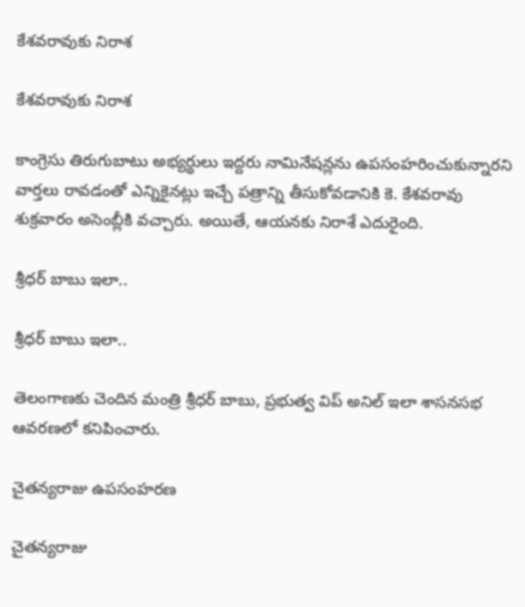కేశవరావుకు నిరాశ

కేశవరావుకు నిరాశ

కాంగ్రెసు తిరుగుబాటు అభ్యర్థులు ఇద్దరు నామినేషన్లను ఉపసంహరించుకున్నారని వార్తలు రావడంతో ఎన్నికైనట్లు ఇచ్చే పత్రాన్ని తీసుకోవడానికి కె. కేశవరావు శుక్రవారం అసెంబ్లీకి వచ్చారు. అయితే, ఆయనకు నిరాశే ఎదురైంది.

శ్రీధర్ బాబు ఇలా..

శ్రీధర్ బాబు ఇలా..

తెలంగాణకు చెందిన మంత్రి శ్రీధర్ బాబు, ప్రభుత్వ విప్ అనిల్ ఇలా శాసనసభ ఆవరణలో కనిపించారు.

చైతన్యరాజు ఉపసంహరణ

చైతన్యరాజు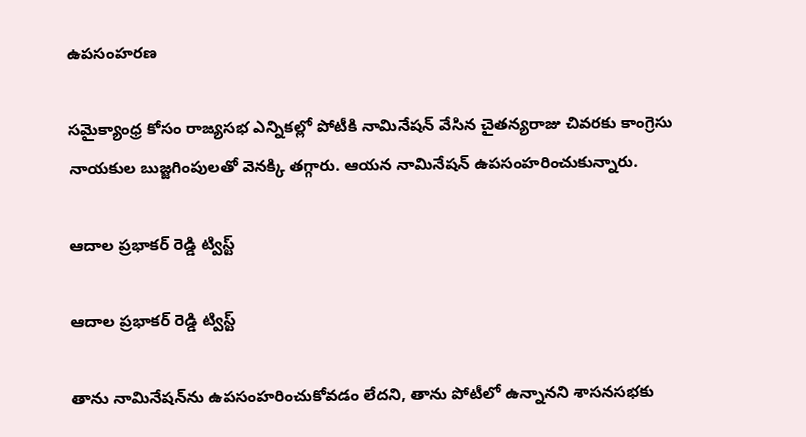ఉపసంహరణ

సమైక్యాంధ్ర కోసం రాజ్యసభ ఎన్నికల్లో పోటీకి నామినేషన్ వేసిన చైతన్యరాజు చివరకు కాంగ్రెసు నాయకుల బుజ్జగింపులతో వెనక్కి తగ్గారు. ఆయన నామినేషన్ ఉపసంహరించుకున్నారు.

ఆదాల ప్రభాకర్ రెడ్డి ట్విస్ట్

ఆదాల ప్రభాకర్ రెడ్డి ట్విస్ట్

తాను నామినేషన్‌ను ఉపసంహరించుకోవడం లేదని, తాను పోటీలో ఉన్నానని శాసనసభకు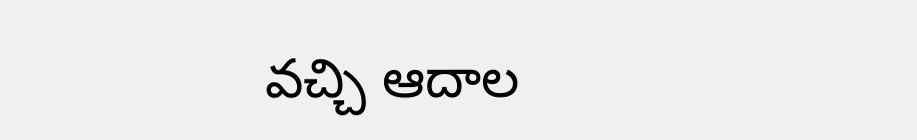వచ్చి ఆదాల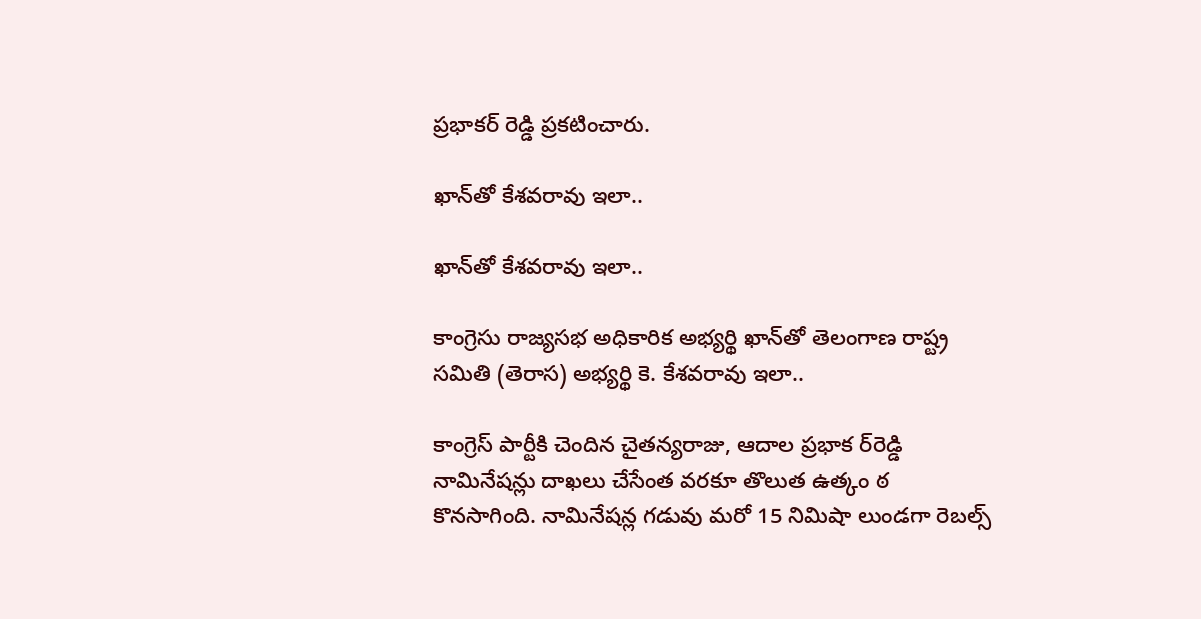ప్రభాకర్ రెడ్డి ప్రకటించారు.

ఖాన్‌తో కేశవరావు ఇలా..

ఖాన్‌తో కేశవరావు ఇలా..

కాంగ్రెసు రాజ్యసభ అధికారిక అభ్యర్థి ఖాన్‌తో తెలంగాణ రాష్ట్ర సమితి (తెరాస) అభ్యర్థి కె. కేశవరావు ఇలా..

కాంగ్రెస్‌ పార్టీకి చెందిన చైతన్యరాజు, ఆదాల ప్రభాక ర్‌రెడ్డి నామినేషన్లు దాఖలు చేసేంత వరకూ తొలుత ఉత్కం ఠ కొనసాగింది. నామినేషన్ల గడువు మరో 15 నిమిషా లుండగా రెబల్స్‌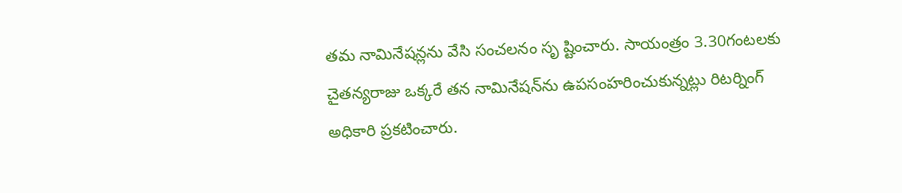తమ నామినేషన్లను వేసి సంచలనం సృ ష్టించారు. సాయంత్రం 3.30గంటలకు చైతన్యరాజు ఒక్కరే తన నామినేషన్‌ను ఉపసంహరించుకున్నట్లు రిటర్నింగ్ అధికారి ప్రకటించారు.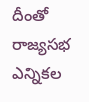దీంతో రాజ్యసభ ఎన్నికల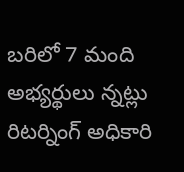బరిలో 7 మంది అభ్యర్థులు న్నట్లు రిటర్నింగ్‌ అధికారి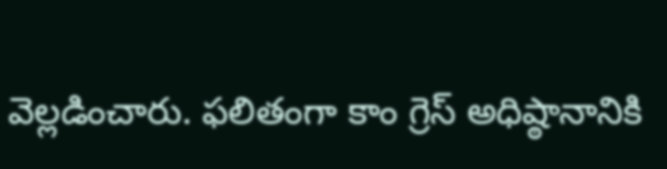వెల్లడించారు. ఫలితంగా కాం గ్రెస్‌ అధిష్ఠానానికి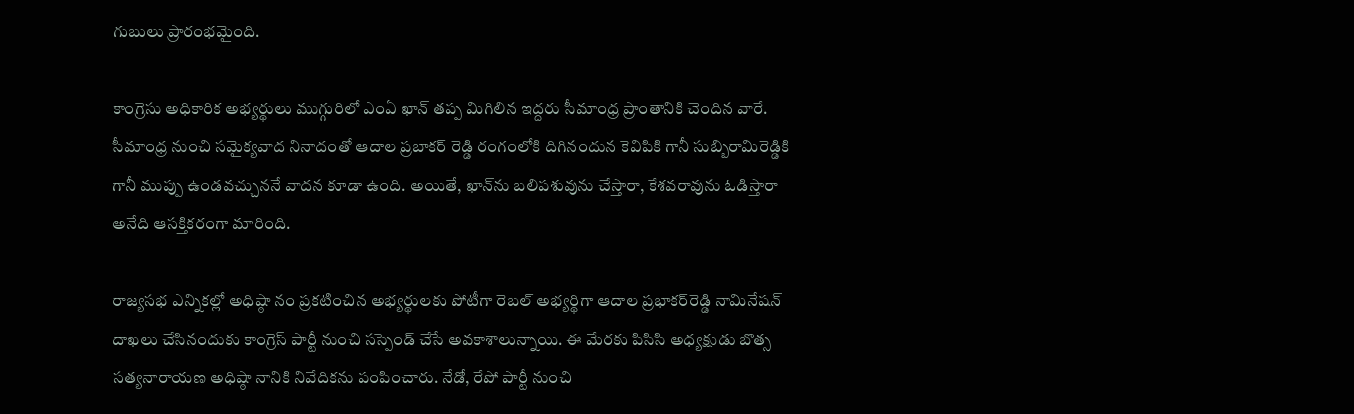గుబులు ప్రారంభమైంది.

కాంగ్రెసు అధికారిక అభ్యర్థులు ముగ్గురిలో ఎంఏ ఖాన్‌ తప్ప మిగిలిన ఇద్దరు సీమాంధ్ర ప్రాంతానికి చెందిన వారే. సీమాంధ్ర నుంచి సమైక్యవాద నినాదంతో ఆదాల ప్రబాకర్ రెడ్డి రంగంలోకి దిగినందున కెవిపికి గానీ సుబ్బిరామిరెడ్డికి గానీ ముప్పు ఉండవచ్చుననే వాదన కూడా ఉంది. అయితే, ఖాన్‌ను బలిపశువును చేస్తారా, కేశవరావును ఓడిస్తారా అనేది ఆసక్తికరంగా మారింది.

రాజ్యసభ ఎన్నికల్లో అధిష్ఠా నం ప్రకటించిన అభ్యర్థులకు పోటీగా రెబల్‌ అభ్యర్థిగా ఆదాల ప్రభాకర్‌రెడ్డి నామినేషన్‌ దాఖలు చేసినందుకు కాంగ్రెస్‌ పార్టీ నుంచి సస్పెండ్‌ చేసే అవకాశాలున్నాయి. ఈ మేరకు పిసిసి అధ్యక్షుడు బొత్స సత్యనారాయణ అధిష్ఠా నానికి నివేదికను పంపించారు. నేడో, రేపో పార్టీ నుంచి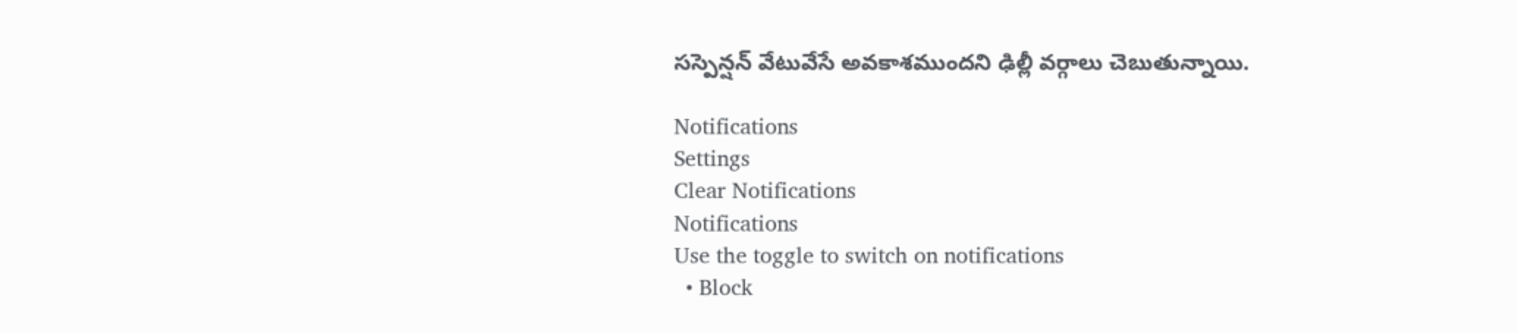సస్పెన్షన్‌ వేటువేసే అవకాశముందని ఢిల్లీ వర్గాలు చెబుతున్నాయి.

Notifications
Settings
Clear Notifications
Notifications
Use the toggle to switch on notifications
  • Block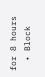for 8 hours
  • Block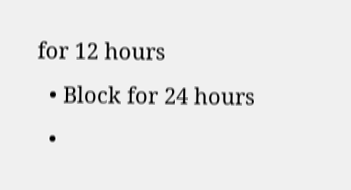for 12 hours
  • Block for 24 hours
  •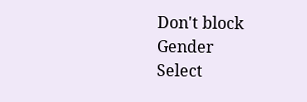Don't block
Gender
Select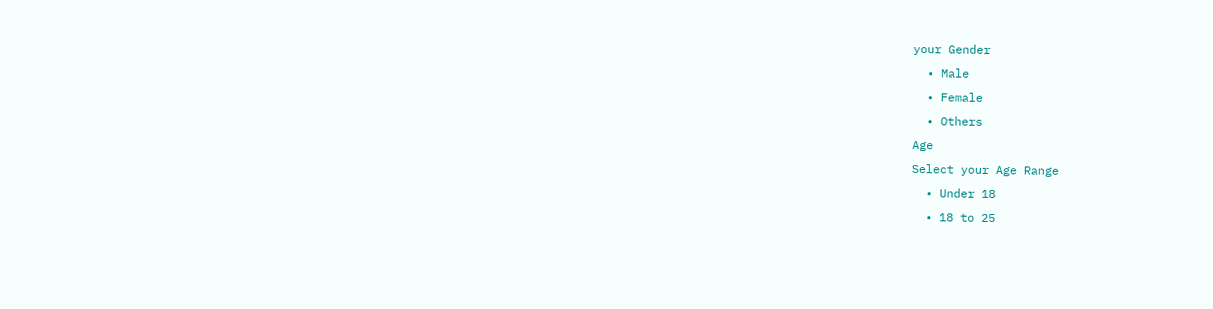your Gender
  • Male
  • Female
  • Others
Age
Select your Age Range
  • Under 18
  • 18 to 25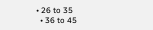• 26 to 35
  • 36 to 45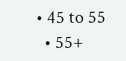• 45 to 55
  • 55+